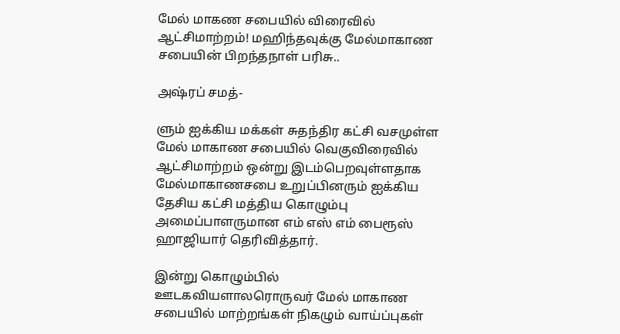மேல் மாகண சபையில் விரைவில் ஆட்சிமாற்றம்! மஹிந்தவுக்கு மேல்மாகாண சபையின் பிறந்தநாள் பரிசு..

அஷ்ரப் சமத்-

ளும் ஐக்கிய மக்கள் சுதந்திர கட்சி வசமுள்ள மேல் மாகாண சபையில் வெகுவிரைவில் ஆட்சிமாற்றம் ஒன்று இடம்பெறவுள்ளதாக மேல்மாகாணசபை உறுப்பினரும் ஐக்கிய தேசிய கட்சி மத்திய கொழும்பு அமைப்பாளருமான எம் எஸ் எம் பைரூஸ் ஹாஜியார் தெரிவித்தார்.

இன்று கொழும்பில் ஊடகவியளாலரொருவர் மேல் மாகாண சபையில் மாற்றங்கள் நிகழும் வாய்ப்புகள்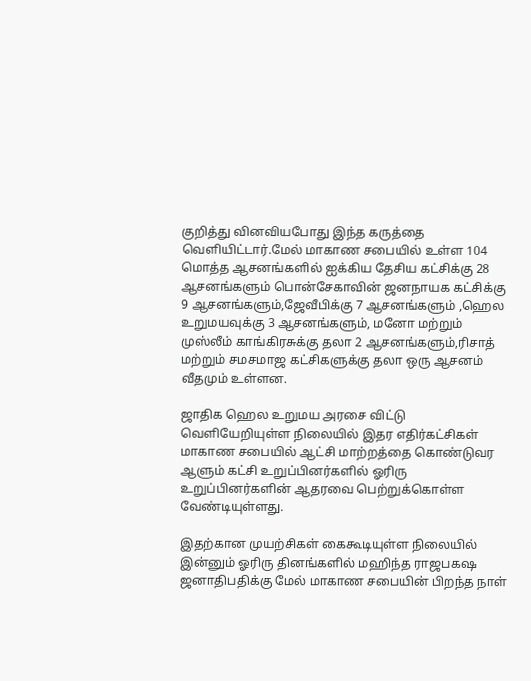குறித்து வினவியபோது இந்த கருத்தை வெளியிட்டார்.மேல் மாகாண சபையில் உள்ள 104 மொத்த ஆசனங்களில் ஐக்கிய தேசிய கட்சிக்கு 28 ஆசனங்களும் பொன்சேகாவின் ஜனநாயக கட்சிக்கு 9 ஆசனங்களும்,ஜேவீபிக்கு 7 ஆசனங்களும் ,ஹெல உறுமயவுக்கு 3 ஆசனங்களும், மனோ மற்றும் முஸ்லீம் காங்கிரசுக்கு தலா 2 ஆசன‌ங்களும்,ரிசாத் மற்றும் சமசமாஜ கட்சிகளுக்கு தலா ஒரு ஆசனம் வீதமும் உள்ளன.

ஜாதிக ஹெல உறுமய அரசை விட்டு வெளியேறியுள்ள நிலையில் இதர எதிர்கட்சிகள் மாகாண சபையில் ஆட்சி மாற்றத்தை கொண்டுவர ஆளும் கட்சி உறுப்பினர்களில் ஓரிரு உறுப்பினர்களின் ஆதரவை பெற்றுக்கொள்ள வேண்டியுள்ளது.

இதற்கான முயற்சிகள் கைகூடியுள்ள நிலையில் இன்னும் ஓரிரு தினங்களில் மஹிந்த ராஜபகஷ ஜனாதிபதிக்கு மேல் மாகாண சபையின் பிறந்த நாள்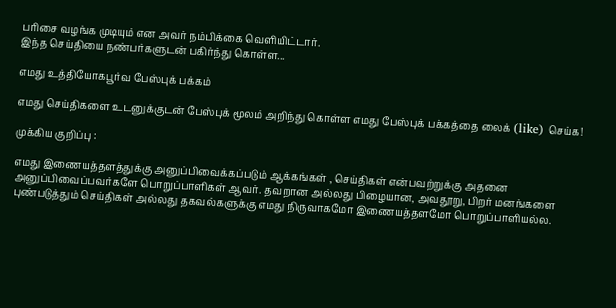பரிசை வழங்க முடியும் என அவர் நம்பிக்கை வெளியிட்டார்.
இந்த செய்தியை நண்பர்களுடன் பகிர்ந்து கொள்ள...

எமது உத்தியோகபூர்வ பேஸ்புக் பக்கம்

எமது செய்திகளை உடனுக்குடன் பேஸ்புக் மூலம் அறிந்து கொள்ள எமது பேஸ்புக் பக்கத்தை லைக் (like) செய்க!

முக்கிய குறிப்பு :

எமது இணையத்தளத்துக்கு அனுப்பிவைக்கப்படும் ஆக்கங்கள் , செய்திகள் என்பவற்றுக்கு அதனை அனுப்பிவைப்பவர்களே பொறுப்பாளிகள் ஆவர். தவறான அல்லது பிழையான, அவதூறு, பிறர் மனங்களை புண்படுத்தும் செய்திகள் அல்லது தகவல்களுக்கு எமது நிருவாகமோ இணையத்தளமோ பொறுப்பாளியல்ல.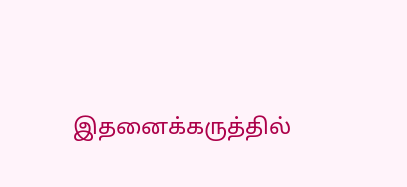இதனைக்கருத்தில்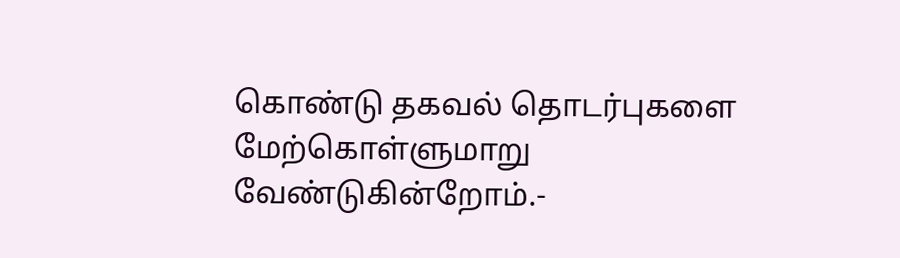கொண்டு தகவல் தொடர்புகளை மேற்கொள்ளுமாறு வேண்டுகின்றோம்.-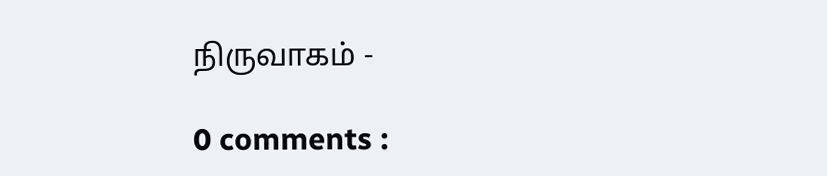நிருவாகம் -

0 comments :